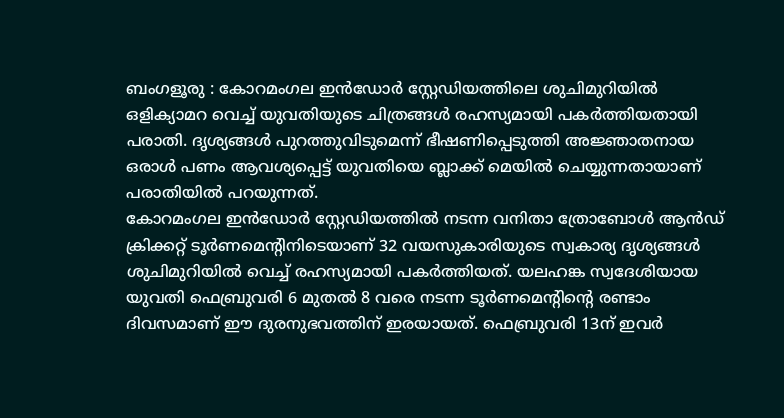ബംഗളൂരു : കോറമംഗല ഇൻഡോർ സ്റ്റേഡിയത്തിലെ ശുചിമുറിയിൽ ഒളിക്യാമറ വെച്ച് യുവതിയുടെ ചിത്രങ്ങൾ രഹസ്യമായി പകർത്തിയതായി പരാതി. ദൃശ്യങ്ങൾ പുറത്തുവിടുമെന്ന് ഭീഷണിപ്പെടുത്തി അജ്ഞാതനായ ഒരാൾ പണം ആവശ്യപ്പെട്ട് യുവതിയെ ബ്ലാക്ക് മെയിൽ ചെയ്യുന്നതായാണ് പരാതിയിൽ പറയുന്നത്.
കോറമംഗല ഇൻഡോർ സ്റ്റേഡിയത്തിൽ നടന്ന വനിതാ ത്രോബോൾ ആൻഡ് ക്രിക്കറ്റ് ടൂർണമെന്റിനിടെയാണ് 32 വയസുകാരിയുടെ സ്വകാര്യ ദൃശ്യങ്ങൾ ശുചിമുറിയിൽ വെച്ച് രഹസ്യമായി പകർത്തിയത്. യലഹങ്ക സ്വദേശിയായ യുവതി ഫെബ്രുവരി 6 മുതൽ 8 വരെ നടന്ന ടൂർണമെന്റിന്റെ രണ്ടാം ദിവസമാണ് ഈ ദുരനുഭവത്തിന് ഇരയായത്. ഫെബ്രുവരി 13ന് ഇവർ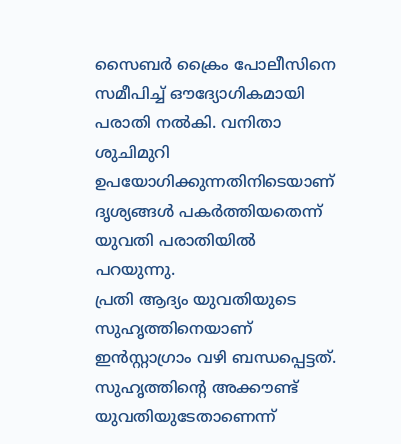സൈബർ ക്രൈം പോലീസിനെ സമീപിച്ച് ഔദ്യോഗികമായി പരാതി നൽകി. വനിതാ ശുചിമുറി ഉപയോഗിക്കുന്നതിനിടെയാണ് ദൃശ്യങ്ങൾ പകർത്തിയതെന്ന് യുവതി പരാതിയിൽ പറയുന്നു.
പ്രതി ആദ്യം യുവതിയുടെ സുഹൃത്തിനെയാണ് ഇൻസ്റ്റാഗ്രാം വഴി ബന്ധപ്പെട്ടത്. സുഹൃത്തിന്റെ അക്കൗണ്ട് യുവതിയുടേതാണെന്ന്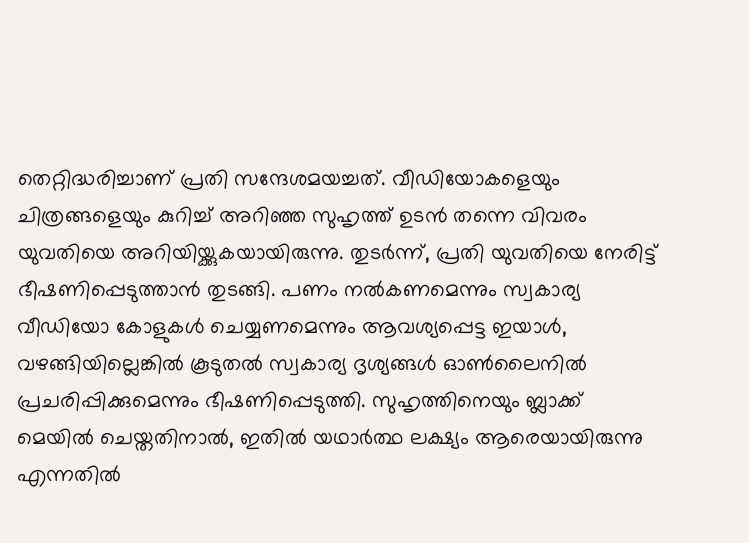തെറ്റിദ്ധരിച്ചാണ് പ്രതി സന്ദേശമയച്ചത്. വീഡിയോകളെയും ചിത്രങ്ങളെയും കുറിച്ച് അറിഞ്ഞ സുഹൃത്ത് ഉടൻ തന്നെ വിവരം യുവതിയെ അറിയിയ്ക്കുകയായിരുന്നു. തുടർന്ന്, പ്രതി യുവതിയെ നേരിട്ട് ഭീഷണിപ്പെടുത്താൻ തുടങ്ങി. പണം നൽകണമെന്നും സ്വകാര്യ വീഡിയോ കോളുകൾ ചെയ്യണമെന്നും ആവശ്യപ്പെട്ട ഇയാൾ, വഴങ്ങിയില്ലെങ്കിൽ കൂടുതൽ സ്വകാര്യ ദൃശ്യങ്ങൾ ഓൺലൈനിൽ പ്രചരിപ്പിക്കുമെന്നും ഭീഷണിപ്പെടുത്തി. സുഹൃത്തിനെയും ബ്ലാക്ക് മെയിൽ ചെയ്തതിനാൽ, ഇതിൽ യഥാർത്ഥ ലക്ഷ്യം ആരെയായിരുന്നു എന്നതിൽ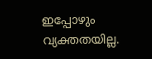ഇപ്പോഴും വ്യക്തതയില്ല.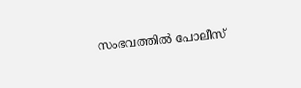സംഭവത്തിൽ പോലീസ്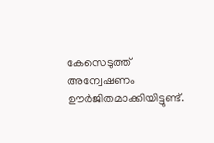കേസെടുത്ത് അന്വേഷണം ഊർജിതമാക്കിയിട്ടുണ്ട്.